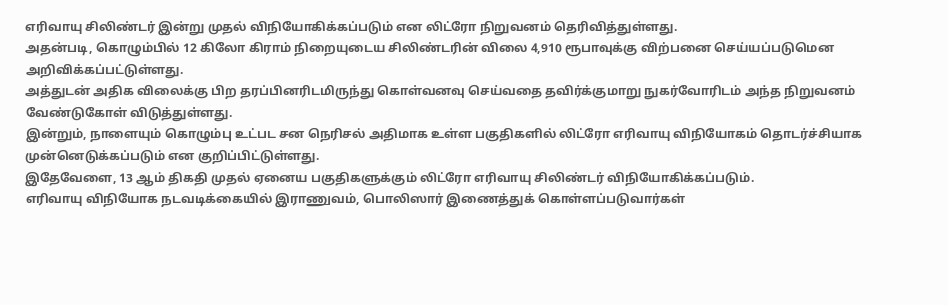எரிவாயு சிலிண்டர் இன்று முதல் விநியோகிக்கப்படும் என லிட்ரோ நிறுவனம் தெரிவித்துள்ளது.
அதன்படி, கொழும்பில் 12 கிலோ கிராம் நிறையுடைய சிலிண்டரின் விலை 4,910 ரூபாவுக்கு விற்பனை செய்யப்படுமென அறிவிக்கப்பட்டுள்ளது.
அத்துடன் அதிக விலைக்கு பிற தரப்பினரிடமிருந்து கொள்வனவு செய்வதை தவிர்க்குமாறு நுகர்வோரிடம் அந்த நிறுவனம் வேண்டுகோள் விடுத்துள்ளது.
இன்றும், நாளையும் கொழும்பு உட்பட சன நெரிசல் அதிமாக உள்ள பகுதிகளில் லிட்ரோ எரிவாயு விநியோகம் தொடர்ச்சியாக முன்னெடுக்கப்படும் என குறிப்பிட்டுள்ளது.
இதேவேளை, 13 ஆம் திகதி முதல் ஏனைய பகுதிகளுக்கும் லிட்ரோ எரிவாயு சிலிண்டர் விநியோகிக்கப்படும்.
எரிவாயு விநியோக நடவடிக்கையில் இராணுவம், பொலிஸார் இணைத்துக் கொள்ளப்படுவார்கள்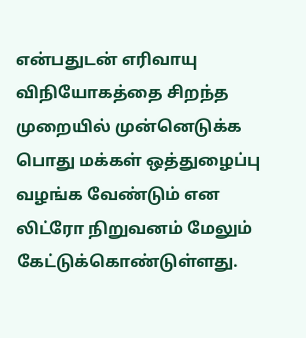என்பதுடன் எரிவாயு விநியோகத்தை சிறந்த முறையில் முன்னெடுக்க பொது மக்கள் ஒத்துழைப்பு வழங்க வேண்டும் என லிட்ரோ நிறுவனம் மேலும் கேட்டுக்கொண்டுள்ளது.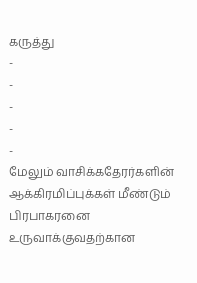கருத்து
-
-
-
-
-
மேலும் வாசிக்கதேரர்களின் ஆக்கிரமிப்புக்கள் மீண்டும் பிரபாகரனை உருவாக்குவதற்கான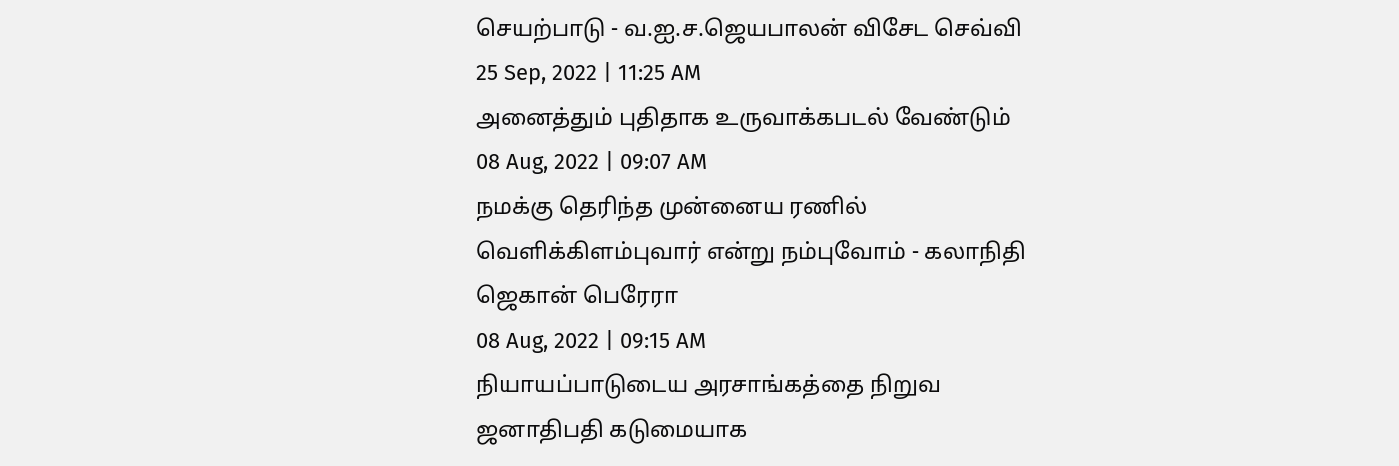செயற்பாடு - வ.ஐ.ச.ஜெயபாலன் விசேட செவ்வி
25 Sep, 2022 | 11:25 AM
அனைத்தும் புதிதாக உருவாக்கபடல் வேண்டும்
08 Aug, 2022 | 09:07 AM
நமக்கு தெரிந்த முன்னைய ரணில் வெளிக்கிளம்புவார் என்று நம்புவோம் - கலாநிதி ஜெகான் பெரேரா
08 Aug, 2022 | 09:15 AM
நியாயப்பாடுடைய அரசாங்கத்தை நிறுவ ஜனாதிபதி கடுமையாக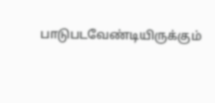பாடுபடவேண்டியிருக்கும்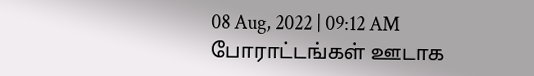08 Aug, 2022 | 09:12 AM
போராட்டங்கள் ஊடாக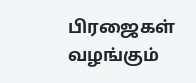பிரஜைகள் வழங்கும்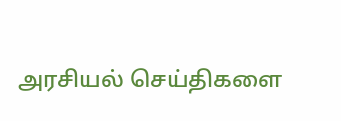அரசியல் செய்திகளை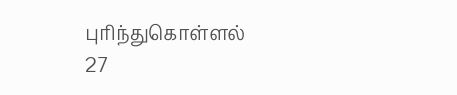புரிந்துகொள்ளல்
27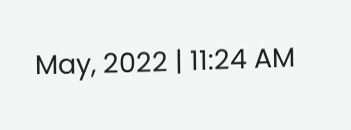May, 2022 | 11:24 AM